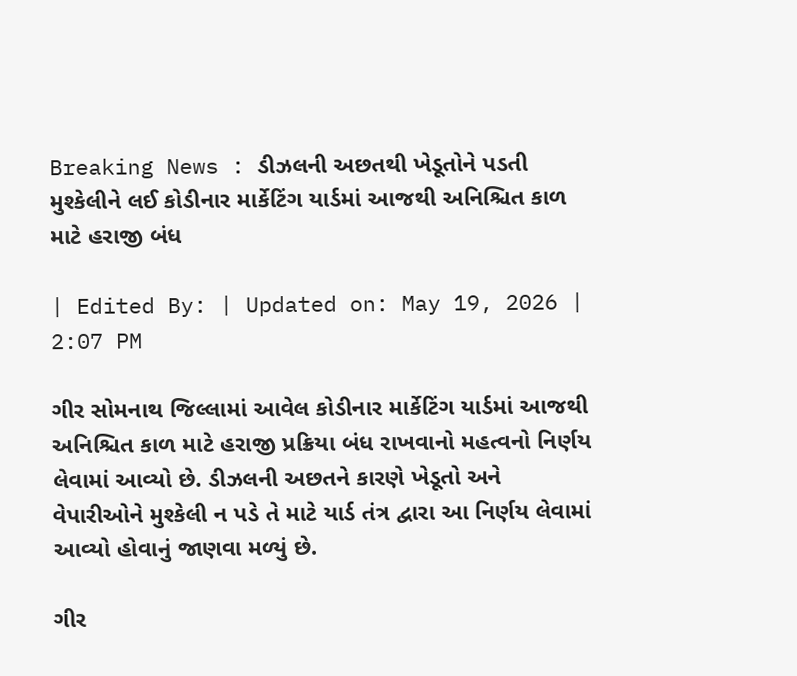Breaking News : ડીઝલની અછતથી ખેડૂતોને પડતી મુશ્કેલીને લઈ કોડીનાર માર્કેટિંગ યાર્ડમાં આજથી અનિશ્ચિત કાળ માટે હરાજી બંધ

| Edited By: | Updated on: May 19, 2026 | 2:07 PM

ગીર સોમનાથ જિલ્લામાં આવેલ કોડીનાર માર્કેટિંગ યાર્ડમાં આજથી અનિશ્ચિત કાળ માટે હરાજી પ્રક્રિયા બંધ રાખવાનો મહત્વનો નિર્ણય લેવામાં આવ્યો છે. ડીઝલની અછતને કારણે ખેડૂતો અને વેપારીઓને મુશ્કેલી ન પડે તે માટે યાર્ડ તંત્ર દ્વારા આ નિર્ણય લેવામાં આવ્યો હોવાનું જાણવા મળ્યું છે.

ગીર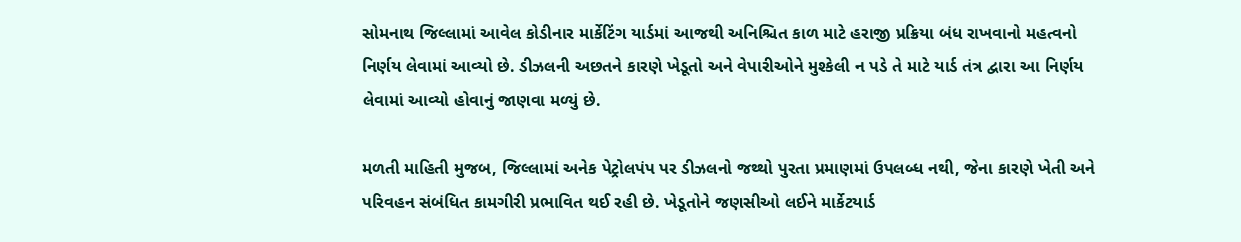સોમનાથ જિલ્લામાં આવેલ કોડીનાર માર્કેટિંગ યાર્ડમાં આજથી અનિશ્ચિત કાળ માટે હરાજી પ્રક્રિયા બંધ રાખવાનો મહત્વનો નિર્ણય લેવામાં આવ્યો છે. ડીઝલની અછતને કારણે ખેડૂતો અને વેપારીઓને મુશ્કેલી ન પડે તે માટે યાર્ડ તંત્ર દ્વારા આ નિર્ણય લેવામાં આવ્યો હોવાનું જાણવા મળ્યું છે.

મળતી માહિતી મુજબ, જિલ્લામાં અનેક પેટ્રોલપંપ પર ડીઝલનો જથ્થો પુરતા પ્રમાણમાં ઉપલબ્ધ નથી, જેના કારણે ખેતી અને પરિવહન સંબંધિત કામગીરી પ્રભાવિત થઈ રહી છે. ખેડૂતોને જણસીઓ લઈને માર્કેટયાર્ડ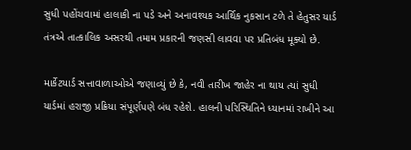સુધી પહોંચવામાં હાલાકી ના પડે અને અનાવશ્યક આર્થિક નુકસાન ટળે તે હેતુસર યાર્ડ તંત્રએ તાત્કાલિક અસરથી તમામ પ્રકારની જણસી લાવવા પર પ્રતિબંધ મૂક્યો છે.

માર્કેટયાર્ડ સત્તાવાળાઓએ જણાવ્યું છે કે, નવી તારીખ જાહેર ના થાય ત્યાં સુધી યાર્ડમાં હરાજી પ્રક્રિયા સંપૂર્ણપણે બંધ રહેશે. હાલની પરિસ્થિતિને ધ્યાનમાં રાખીને આ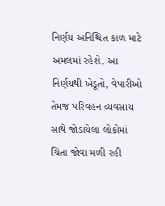નિર્ણય અનિશ્ચિત કાળ માટે અમલમાં રહેશે. આ નિર્ણયથી ખેડૂતો, વેપારીઓ તેમજ પરિવહન વ્યવસાય સાથે જોડાયેલા લોકોમાં ચિંતા જોવા મળી રહી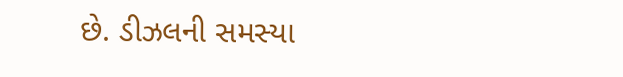છે. ડીઝલની સમસ્યા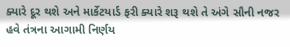ક્યારે દૂર થશે અને માર્કેટયાર્ડ ફરી ક્યારે શરૂ થશે તે અંગે સૌની નજર હવે તંત્રના આગામી નિર્ણય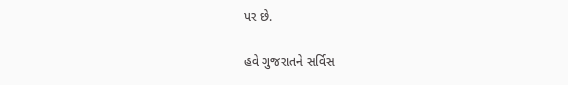પર છે.

હવે ગુજરાતને સર્વિસ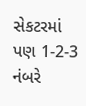સેકટરમાં પણ 1-2-3 નંબરે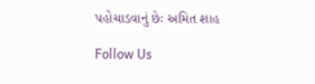પહોચાડવાનું છેઃ અમિત શાહ

Follow Us